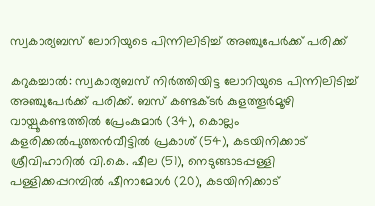സ്വകാര്യബസ് ലോറിയുടെ പിന്നിലിടിച്ച് അഞ്ചുപേര്‍ക്ക് പരിക്ക്

കറുകച്ചാല്‍: സ്വകാര്യബസ് നിര്‍ത്തിയിട്ട ലോറിയുടെ പിന്നിലിടിച്ച് അഞ്ചുപേര്‍ക്ക് പരിക്ക്. ബസ് കണ്ടക്ടര്‍ കുളത്തൂര്‍മൂഴി വായ്പൂകണ്ടത്തില്‍ പ്രേംകുമാര്‍ (34), കൊല്ലം കളരിക്കല്‍പുത്തന്‍വീട്ടില്‍ പ്രകാശ് (54), കടയിനിക്കാട് ശ്രീവിഹാറില്‍ വി.കെ. ഷീല (51), നെടുങ്ങാടപ്പള്ളി പള്ളിക്കപ്പറമ്പില്‍ ഷീനാമോള്‍ (20), കടയിനിക്കാട്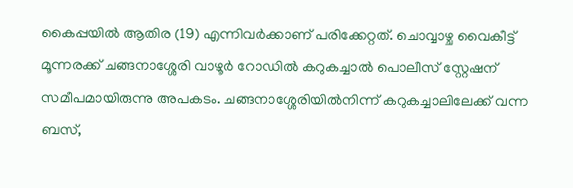കൈപ്പയില്‍ ആതിര (19) എന്നിവര്‍ക്കാണ് പരിക്കേറ്റത്. ചൊവ്വാഴ്ച വൈകീട്ട് മൂന്നരക്ക് ചങ്ങനാശ്ശേരി വാഴൂര്‍ റോഡില്‍ കറുകച്ചാല്‍ പൊലീസ്‌ സ്റ്റേഷന് സമീപമായിരുന്നു അപകടം. ചങ്ങനാശ്ശേരിയില്‍നിന്ന് കറുകച്ചാലിലേക്ക് വന്ന ബസ്,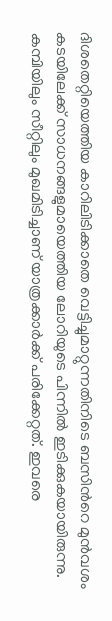ദിശതെറ്റിയെത്തിയ കാറിലിടിക്കാതെ വെട്ടിച്ചുമാറ്റുന്നതിനിടെ ബസിന്‍റെ മുന്‍വശം കടയിലേക്ക് സാധനങ്ങളുമായെത്തിയ ലോറിയുടെ പിന്നില്‍ ഇടിക്കുകയായിരുന്നു. കമ്പിയിലും സീറ്റിലും മുഖമിടിച്ചാണ് യാത്രക്കാര്‍ക്ക് പരിക്കേറ്റത്. ഇവരെ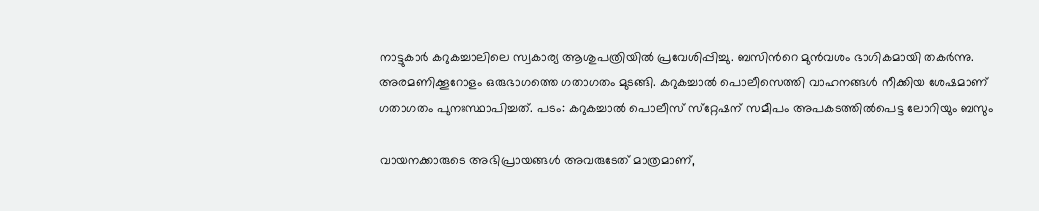നാട്ടുകാര്‍ കറുകച്ചാലിലെ സ്വകാര്യ ആശുപത്രിയില്‍ പ്രവേശിപ്പിച്ചു. ബസിന്‍റെ മുന്‍വശം ഭാഗികമായി തകര്‍ന്നു. അരമണിക്കൂറോളം ഒരുഭാഗത്തെ ഗതാഗതം മുടങ്ങി. കറുകച്ചാല്‍ പൊലീസെത്തി വാഹനങ്ങള്‍ നീക്കിയ ശേഷമാണ് ഗതാഗതം പുനഃസ്ഥാപിച്ചത്. പടം: കറുകച്ചാല്‍ പൊലീസ് സ്‌റ്റേഷന് സമീപം അപകടത്തില്‍പെട്ട ലോറിയും ബസും

വായനക്കാരുടെ അഭിപ്രായങ്ങള്‍ അവരുടേത് മാത്രമാണ്,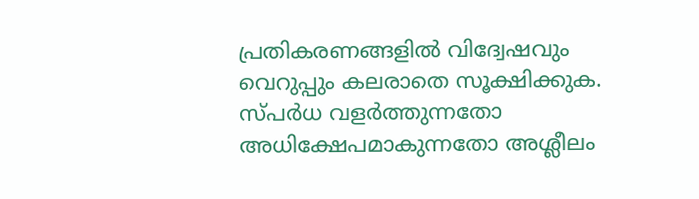പ്രതികരണങ്ങളിൽ വിദ്വേഷവും വെറുപ്പും കലരാതെ സൂക്ഷിക്കുക. സ്പർധ വളർത്തുന്നതോ അധിക്ഷേപമാകുന്നതോ അശ്ലീലം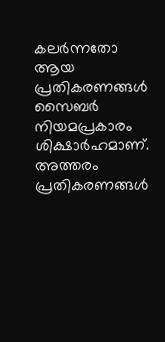കലർന്നതോ ആയ പ്രതികരണങ്ങൾ സൈബർ നിയമപ്രകാരം ശിക്ഷാർഹമാണ്. അത്തരം പ്രതികരണങ്ങൾ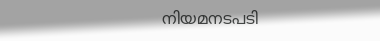നിയമനടപടി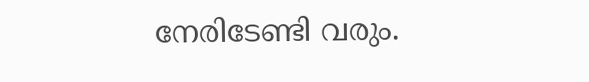നേരിടേണ്ടി വരും.